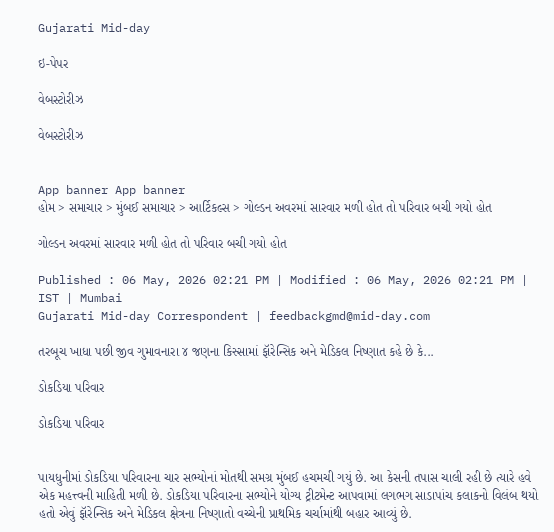Gujarati Mid-day

ઇ-પેપર

વેબસ્ટોરીઝ

વેબસ્ટોરીઝ


App banner App banner
હોમ > સમાચાર > મુંબઈ સમાચાર > આર્ટિકલ્સ > ગોલ્ડન અવરમાં સારવાર મળી હોત તો પરિવાર બચી ગયો હોત

ગોલ્ડન અવરમાં સારવાર મળી હોત તો પરિવાર બચી ગયો હોત

Published : 06 May, 2026 02:21 PM | Modified : 06 May, 2026 02:21 PM | IST | Mumbai
Gujarati Mid-day Correspondent | feedbackgmd@mid-day.com

તરબૂચ ખાધા પછી જીવ ગુમાવનારા ૪ જણના કિસ્સામાં ફૉરેન્સિક અને મેડિકલ નિષ્ણાત કહે છે કે...

ડોકડિયા પરિવાર

ડોકડિયા પરિવાર


પાયધુનીમાં ડોકડિયા પરિવારના ચાર સભ્યોનાં મોતથી સમગ્ર મુંબઈ હચમચી ગયું છે. આ કેસની તપાસ ચાલી રહી છે ત્યારે હવે એક મહત્ત્વની માહિતી મળી છે. ડોકડિયા પરિવારના સભ્યોને યોગ્ય ટ્રીટમેન્ટ આપવામાં લગભગ સાડાપાંચ કલાકનો વિલંબ થયો હતો એવું ફૉરેન્સિક અને મેડિકલ ક્ષેત્રના નિષ્ણાતો વચ્ચેની પ્રાથમિક ચર્ચામાંથી બહાર આવ્યું છે.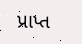પ્રાપ્ત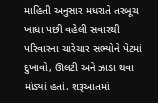માહિતી અનુસાર મધરાતે તરબૂચ ખાધા પછી વહેલી સવારથી પરિવારના ચારેચાર સભ્યોને પેટમાં દુખાવો, ઊલટી અને ઝાડા થવા માંડ્યાં હતાં. શરૂઆતમાં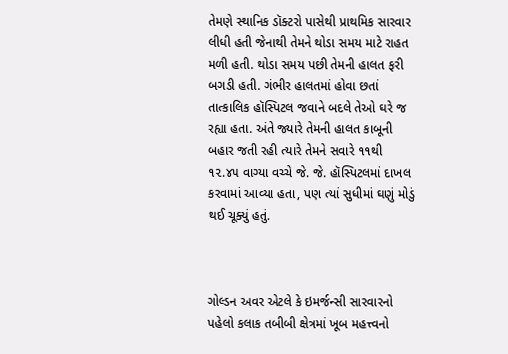તેમણે સ્થાનિક ડૉક્ટરો પાસેથી પ્રાથમિક સારવાર લીધી હતી જેનાથી તેમને થોડા સમય માટે રાહત મળી હતી. થોડા સમય પછી તેમની હાલત ફરી બગડી હતી. ગંભીર હાલતમાં હોવા છતાં તાત્કાલિક હૉસ્પિટલ જવાને બદલે તેઓ ઘરે જ રહ્યા હતા. અંતે જ્યારે તેમની હાલત કાબૂની બહાર જતી રહી ત્યારે તેમને સવારે ૧૧થી ૧૨.૪૫ વાગ્યા વચ્ચે જે. જે. હૉસ્પિટલમાં દાખલ કરવામાં આવ્યા હતા, પણ ત્યાં સુધીમાં ઘણું મોડું થઈ ચૂક્યું હતું.



ગોલ્ડન અવર એટલે કે ઇમર્જન્સી સારવારનો પહેલો કલાક તબીબી ક્ષેત્રમાં ખૂબ મહત્ત્વનો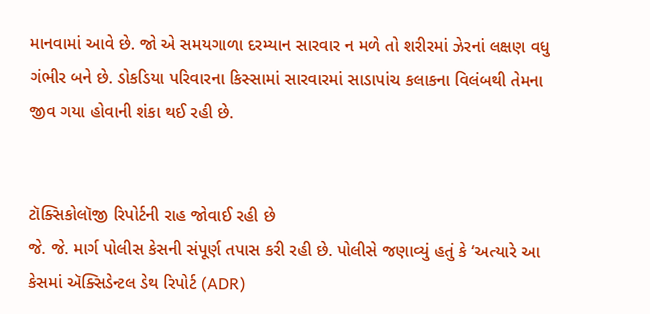માનવામાં આવે છે. જો એ સમયગાળા દરમ્યાન સારવાર ન મળે તો શરીરમાં ઝેરનાં લક્ષણ વધુ ગંભીર બને છે. ડોકડિયા પરિવારના કિસ્સામાં સારવારમાં સાડાપાંચ કલાકના વિલંબથી તેમના જીવ ગયા હોવાની શંકા થઈ રહી છે.


ટૉક્સિકોલૉજી રિપોર્ટની રાહ જોવાઈ રહી છે
જે. જે. માર્ગ પોલીસ કેસની સંપૂર્ણ તપાસ કરી રહી છે. પોલીસે જણાવ્યું હતું કે ‘અત્યારે આ કેસમાં ઍક્સિડેન્ટલ ડેથ રિપોર્ટ (ADR)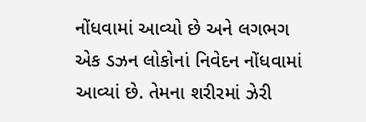નોંધવામાં આવ્યો છે અને લગભગ એક ડઝન લોકોનાં નિવેદન નોંધવામાં આવ્યાં છે. તેમના શરીરમાં ઝેરી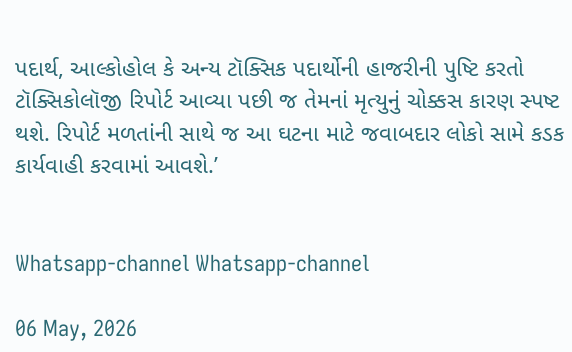પદાર્થ, આલ્કોહોલ કે અન્ય ટૉક્સિક પદાર્થોની હાજરીની પુષ્ટિ કરતો ટૉક્સિકોલૉજી રિપોર્ટ આવ્યા પછી જ તેમનાં મૃત્યુનું ચોક્કસ કારણ સ્પષ્ટ થશે. રિપોર્ટ મળતાંની સાથે જ આ ઘટના માટે જવાબદાર લોકો સામે કડક કાર્યવાહી કરવામાં આવશે.’


Whatsapp-channel Whatsapp-channel

06 May, 2026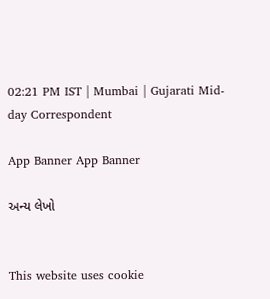02:21 PM IST | Mumbai | Gujarati Mid-day Correspondent

App Banner App Banner

અન્ય લેખો


This website uses cookie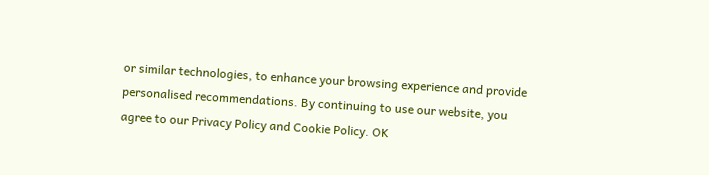or similar technologies, to enhance your browsing experience and provide personalised recommendations. By continuing to use our website, you agree to our Privacy Policy and Cookie Policy. OK